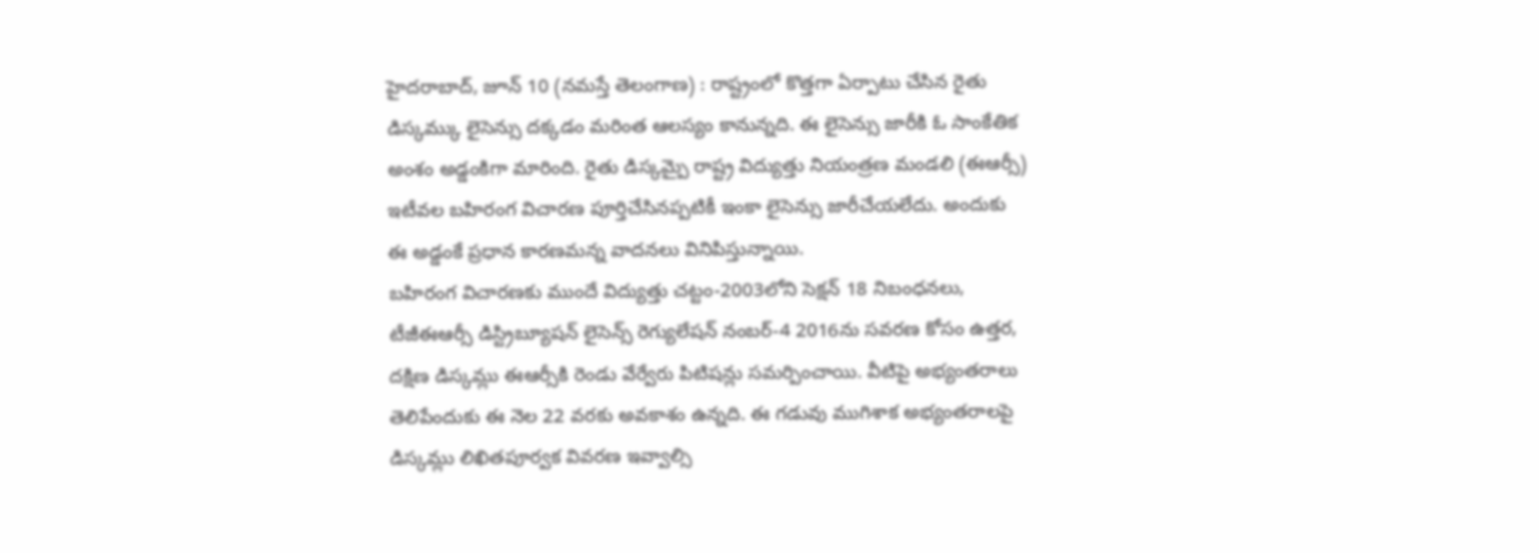హైదరాబాద్, జూన్ 10 (నమస్తే తెలంగాణ) : రాష్ట్రంలో కొత్తగా ఏర్పాటు చేసిన రైతు డిస్కమ్కు లైసెన్సు దక్కడం మరింత ఆలస్యం కానున్నది. ఈ లైసెన్సు జారీకి ఓ సాంకేతిక అంశం అడ్డంకిగా మారింది. రైతు డిస్కమ్పై రాష్ట్ర విద్యుత్తు నియంత్రణ మండలి (ఈఆర్సీ) ఇటీవల బహిరంగ విచారణ పూర్తిచేసినప్పటికీ ఇంకా లైసెన్సు జారీచేయలేదు. అందుకు ఈ అడ్డంకే ప్రధాన కారణమన్న వాదనలు వినిపిస్తున్నాయి.
బహిరంగ విచారణకు ముందే విద్యుత్తు చట్టం-2003లోని సెక్షన్ 18 నిబంధనలు, టీజీఈఆర్సీ డిస్ట్రిబ్యూషన్ లైసెన్స్ రెగ్యులేషన్ నంబర్-4 2016ను సవరణ కోసం ఉత్తర, దక్షిణ డిస్కమ్లు ఈఆర్సీకి రెండు వేర్వేరు పిటిషన్లు సమర్పించాయి. వీటిపై అభ్యంతరాలు తెలిపేందుకు ఈ నెల 22 వరకు అవకాశం ఉన్నది. ఈ గడువు ముగిశాక అభ్యంతరాలపై డిస్కమ్లు లిఖితపూర్వక వివరణ ఇవ్వాల్సి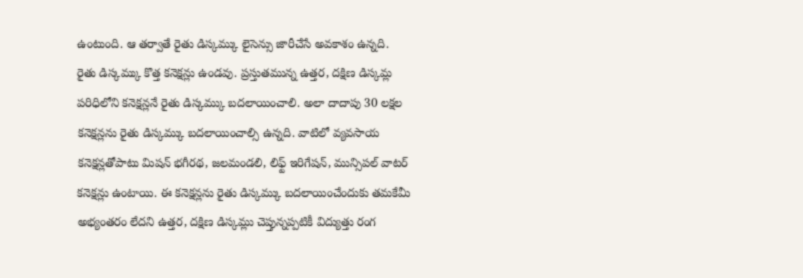ఉంటుంది. ఆ తర్వాతే రైతు డిస్కమ్కు లైసెన్సు జారీచేసే అవకాశం ఉన్నది.
రైతు డిస్కమ్కు కొత్త కనెక్షన్లు ఉండవు. ప్రస్తుతమున్న ఉత్తర, దక్షిణ డిస్కమ్ల పరిధిలోని కనెక్షన్లనే రైతు డిస్కమ్కు బదలాయించాలి. అలా దాదాపు 30 లక్షల కనెక్షన్లను రైతు డిస్కమ్కు బదలాయించాల్సి ఉన్నది. వాటిలో వ్యవసాయ కనెక్షన్లతోపాటు మిషన్ భగీరథ, జలమండలి, లిఫ్ట్ ఇరిగేషన్, మున్సిపల్ వాటర్ కనెక్షన్లు ఉంటాయి. ఈ కనెక్షన్లను రైతు డిస్కమ్కు బదలాయించేందుకు తమకేమీ అభ్యంతరం లేదని ఉత్తర, దక్షిణ డిస్కమ్లు చెప్తున్నప్పటికీ విద్యుత్తు రంగ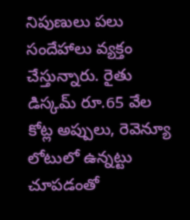నిపుణులు పలు సందేహాలు వ్యక్తం చేస్తున్నారు. రైతు డిస్కమ్ రూ.65 వేల కోట్ల అప్పులు, రెవెన్యూ లోటులో ఉన్నట్టు చూపడంతో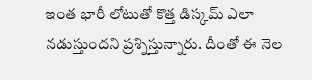ఇంత భారీ లోటుతో కొత్త డిస్కమ్ ఎలా నడుస్తుందని ప్రశ్నిస్తున్నారు. దీంతో ఈ నెల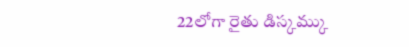22లోగా రైతు డిస్కమ్కు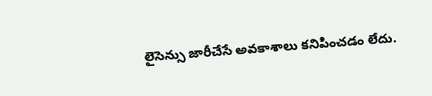లైసెన్సు జారీచేసే అవకాశాలు కనిపించడం లేదు.